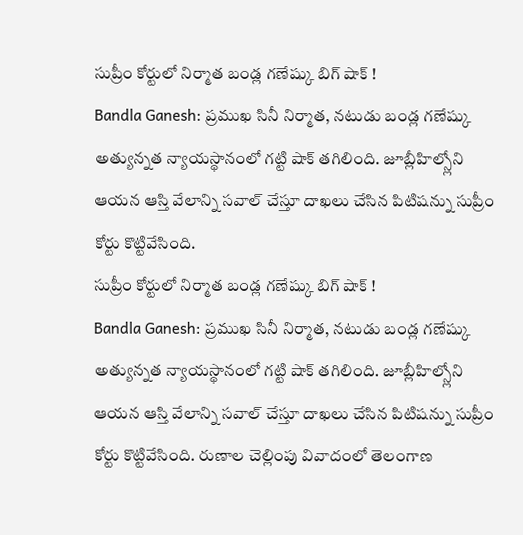సుప్రీం కోర్టులో నిర్మాత బండ్ల గణేష్కు బిగ్ షాక్ !
Bandla Ganesh: ప్రముఖ సినీ నిర్మాత, నటుడు బండ్ల గణేష్కు అత్యున్నత న్యాయస్థానంలో గట్టి షాక్ తగిలింది. జూబ్లీహిల్స్లోని ఆయన ఆస్తి వేలాన్ని సవాల్ చేస్తూ దాఖలు చేసిన పిటిషన్ను సుప్రీం కోర్టు కొట్టివేసింది.
సుప్రీం కోర్టులో నిర్మాత బండ్ల గణేష్కు బిగ్ షాక్ !
Bandla Ganesh: ప్రముఖ సినీ నిర్మాత, నటుడు బండ్ల గణేష్కు అత్యున్నత న్యాయస్థానంలో గట్టి షాక్ తగిలింది. జూబ్లీహిల్స్లోని ఆయన ఆస్తి వేలాన్ని సవాల్ చేస్తూ దాఖలు చేసిన పిటిషన్ను సుప్రీం కోర్టు కొట్టివేసింది. రుణాల చెల్లింపు వివాదంలో తెలంగాణ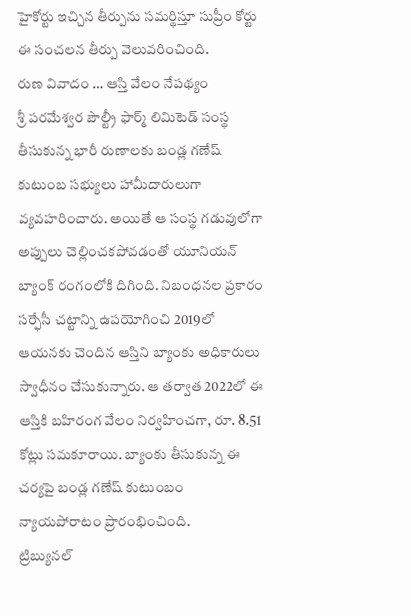హైకోర్టు ఇచ్చిన తీర్పును సమర్థిస్తూ సుప్రీం కోర్టు ఈ సంచలన తీర్పు వెలువరించింది.
రుణ వివాదం … ఆస్తి వేలం నేపథ్యం
శ్రీ పరమేశ్వర పౌల్ట్రీ ఫార్మ్ లిమిటెడ్ సంస్థ తీసుకున్న భారీ రుణాలకు బండ్ల గణేష్ కుటుంబ సభ్యులు హామీదారులుగా వ్యవహరించారు. అయితే ఆ సంస్థ గడువులోగా అప్పులు చెల్లించకపోవడంతో యూనియన్ బ్యాంక్ రంగంలోకి దిగింది. నిబంధనల ప్రకారం సర్ఫేసీ చట్టాన్ని ఉపయోగించి 2019లో ఆయనకు చెందిన ఆస్తిని బ్యాంకు అధికారులు స్వాధీనం చేసుకున్నారు. ఆ తర్వాత 2022లో ఈ ఆస్తికి బహిరంగ వేలం నిర్వహించగా, రూ. 8.51 కోట్లు సమకూరాయి. బ్యాంకు తీసుకున్న ఈ చర్యపై బండ్ల గణేష్ కుటుంబం న్యాయపోరాటం ప్రారంభించింది.
ట్రిబ్యునల్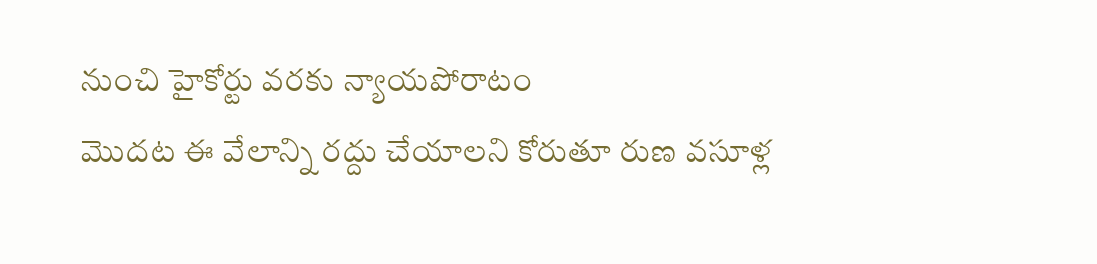నుంచి హైకోర్టు వరకు న్యాయపోరాటం
మొదట ఈ వేలాన్ని రద్దు చేయాలని కోరుతూ రుణ వసూళ్ల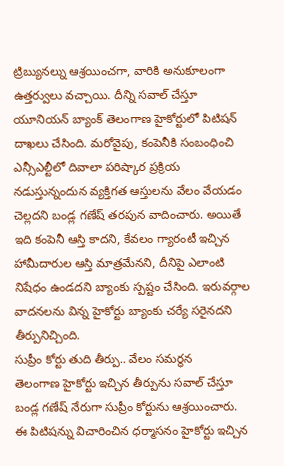ట్రిబ్యునల్ను ఆశ్రయించగా, వారికి అనుకూలంగా ఉత్తర్వులు వచ్చాయి. దీన్ని సవాల్ చేస్తూ యూనియన్ బ్యాంక్ తెలంగాణ హైకోర్టులో పిటిషన్ దాఖలు చేసింది. మరోవైపు, కంపెనీకి సంబంధించి ఎన్సీఎల్టీలో దివాలా పరిష్కార ప్రక్రియ నడుస్తున్నందున వ్యక్తిగత ఆస్తులను వేలం వేయడం చెల్లదని బండ్ల గణేష్ తరపున వాదించారు. అయితే ఇది కంపెనీ ఆస్తి కాదని, కేవలం గ్యారంటీ ఇచ్చిన హామీదారుల ఆస్తి మాత్రమేనని, దీనిపై ఎలాంటి నిషేధం ఉండదని బ్యాంకు స్పష్టం చేసింది. ఇరువర్గాల వాదనలను విన్న హైకోర్టు బ్యాంకు చర్యే సరైనదని తీర్పునిచ్చింది.
సుప్రీం కోర్టు తుది తీర్పు.. వేలం సమర్థన
తెలంగాణ హైకోర్టు ఇచ్చిన తీర్పును సవాల్ చేస్తూ బండ్ల గణేష్ నేరుగా సుప్రీం కోర్టును ఆశ్రయించారు. ఈ పిటిషన్ను విచారించిన ధర్మాసనం హైకోర్టు ఇచ్చిన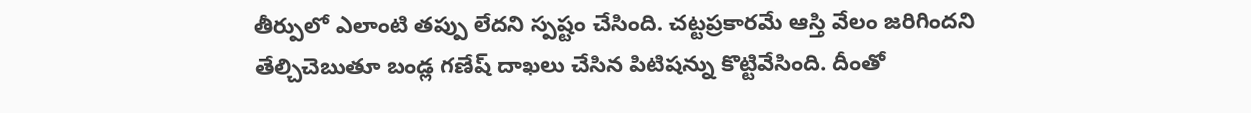తీర్పులో ఎలాంటి తప్పు లేదని స్పష్టం చేసింది. చట్టప్రకారమే ఆస్తి వేలం జరిగిందని తేల్చిచెబుతూ బండ్ల గణేష్ దాఖలు చేసిన పిటిషన్ను కొట్టివేసింది. దీంతో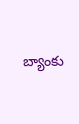బ్యాంకు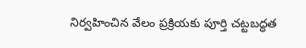నిర్వహించిన వేలం ప్రక్రియకు పూర్తి చట్టబద్ధత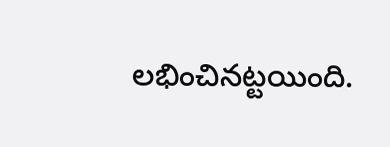లభించినట్టయింది.